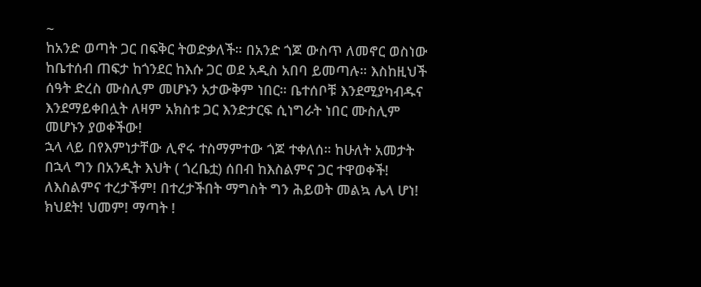~
ከአንድ ወጣት ጋር በፍቅር ትወድቃለች። በአንድ ጎጆ ውስጥ ለመኖር ወስነው ከቤተሰብ ጠፍታ ከጎንደር ከእሱ ጋር ወደ አዲስ አበባ ይመጣሉ። እስከዚህች ሰዓት ድረስ ሙስሊም መሆኑን አታውቅም ነበር። ቤተሰቦቹ እንደሚያካብዱና እንደማይቀበሏት ለዛም አክስቱ ጋር እንድታርፍ ሲነግራት ነበር ሙስሊም መሆኑን ያወቀችው!
ኋላ ላይ በየእምነታቸው ሊኖሩ ተስማምተው ጎጆ ተቀለሰ። ከሁለት አመታት በኋላ ግን በአንዲት እህት ( ጎረቤቷ) ሰበብ ከእስልምና ጋር ተዋወቀች! ለእስልምና ተረታችም! በተረታችበት ማግስት ግን ሕይወት መልኳ ሌላ ሆነ!
ክህደት! ህመም! ማጣት !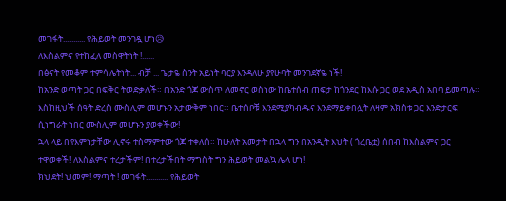መገፋት........... የሕይወት መንገዷ ሆነ😥
ለእስልምና የተከፈለ መስዋትነት !......
በፅናት የመቆም ተምሳሌትነት... ብቻ ... ጌታዬ ስንት አይነት ባርያ እንዳለሁ ያየሁባት መንገደኛዬ ነች!
ከአንድ ወጣት ጋር በፍቅር ትወድቃለች። በአንድ ጎጆ ውስጥ ለመኖር ወስነው ከቤተሰብ ጠፍታ ከጎንደር ከእሱ ጋር ወደ አዲስ አበባ ይመጣሉ። እስከዚህች ሰዓት ድረስ ሙስሊም መሆኑን አታውቅም ነበር። ቤተሰቦቹ እንደሚያካብዱና እንደማይቀበሏት ለዛም አክስቱ ጋር እንድታርፍ ሲነግራት ነበር ሙስሊም መሆኑን ያወቀችው!
ኋላ ላይ በየእምነታቸው ሊኖሩ ተስማምተው ጎጆ ተቀለሰ። ከሁለት አመታት በኋላ ግን በአንዲት እህት ( ጎረቤቷ) ሰበብ ከእስልምና ጋር ተዋወቀች! ለእስልምና ተረታችም! በተረታችበት ማግስት ግን ሕይወት መልኳ ሌላ ሆነ!
ክህደት! ህመም! ማጣት ! መገፋት........... የሕይወት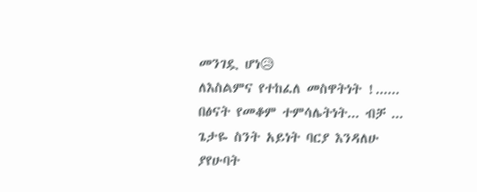መንገዷ ሆነ😥
ለእስልምና የተከፈለ መስዋትነት !......
በፅናት የመቆም ተምሳሌትነት... ብቻ ... ጌታዬ ስንት አይነት ባርያ እንዳለሁ ያየሁባት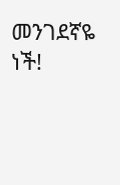መንገደኛዬ ነች!